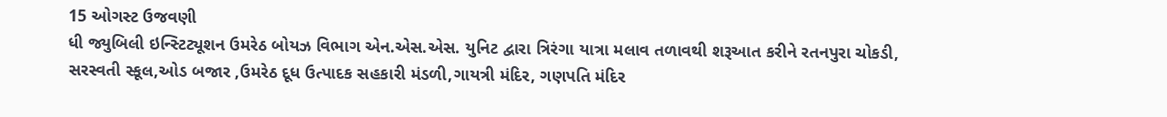15 ઓગસ્ટ ઉજવણી
ધી જ્યુબિલી ઇન્સ્ટિટ્યૂશન ઉમરેઠ બોયઝ વિભાગ એન.એસ.એસ. યુનિટ દ્વારા ત્રિરંગા યાત્રા મલાવ તળાવથી શરૂઆત કરીને રતનપુરા ચોકડી, સરસ્વતી સ્કૂલ,ઓડ બજાર ,ઉમરેઠ દૂધ ઉત્પાદક સહકારી મંડળી,ગાયત્રી મંદિર, ગણપતિ મંદિર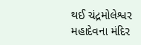થઈ ચંદ્રમોલેશ્વર મહાદેવના મંદિર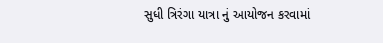સુધી ત્રિરંગા યાત્રા નું આયોજન કરવામાં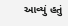આવ્યું હતું